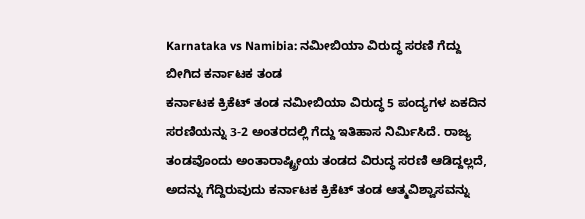Karnataka vs Namibia: ನಮೀಬಿಯಾ ವಿರುದ್ಧ ಸರಣಿ ಗೆದ್ದು ಬೀಗಿದ ಕರ್ನಾಟಕ ತಂಡ
ಕರ್ನಾಟಕ ಕ್ರಿಕೆಟ್ ತಂಡ ನಮೀಬಿಯಾ ವಿರುದ್ಧ 5 ಪಂದ್ಯಗಳ ಏಕದಿನ ಸರಣಿಯನ್ನು 3-2 ಅಂತರದಲ್ಲಿ ಗೆದ್ದು ಇತಿಹಾಸ ನಿರ್ಮಿಸಿದೆ. ರಾಜ್ಯ ತಂಡವೊಂದು ಅಂತಾರಾಷ್ಟ್ರೀಯ ತಂಡದ ವಿರುದ್ಧ ಸರಣಿ ಆಡಿದ್ದಲ್ಲದೆ, ಅದನ್ನು ಗೆದ್ದಿರುವುದು ಕರ್ನಾಟಕ ಕ್ರಿಕೆಟ್ ತಂಡ ಆತ್ಮವಿಶ್ವಾಸವನ್ನು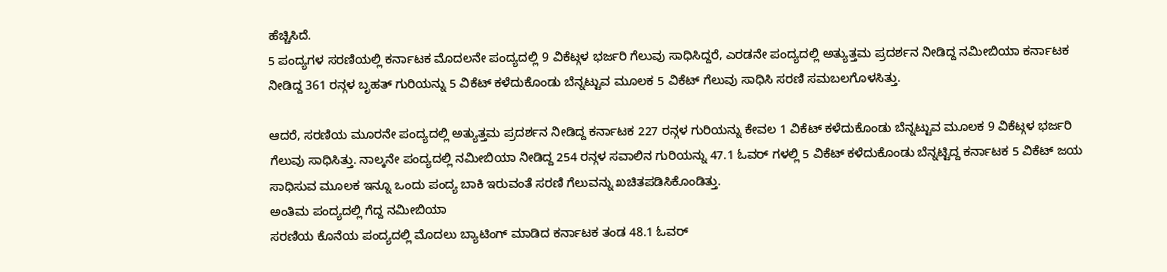ಹೆಚ್ಚಿಸಿದೆ.
5 ಪಂದ್ಯಗಳ ಸರಣಿಯಲ್ಲಿ ಕರ್ನಾಟಕ ಮೊದಲನೇ ಪಂದ್ಯದಲ್ಲಿ 9 ವಿಕೆಟ್ಗಳ ಭರ್ಜರಿ ಗೆಲುವು ಸಾಧಿಸಿದ್ದರೆ, ಎರಡನೇ ಪಂದ್ಯದಲ್ಲಿ ಅತ್ಯುತ್ತಮ ಪ್ರದರ್ಶನ ನೀಡಿದ್ದ ನಮೀಬಿಯಾ ಕರ್ನಾಟಕ ನೀಡಿದ್ದ 361 ರನ್ಗಳ ಬೃಹತ್ ಗುರಿಯನ್ನು 5 ವಿಕೆಟ್ ಕಳೆದುಕೊಂಡು ಬೆನ್ನಟ್ಟುವ ಮೂಲಕ 5 ವಿಕೆಟ್ ಗೆಲುವು ಸಾಧಿಸಿ ಸರಣಿ ಸಮಬಲಗೊಳಸಿತ್ತು.

ಆದರೆ, ಸರಣಿಯ ಮೂರನೇ ಪಂದ್ಯದಲ್ಲಿ ಅತ್ಯುತ್ತಮ ಪ್ರದರ್ಶನ ನೀಡಿದ್ದ ಕರ್ನಾಟಕ 227 ರನ್ಗಳ ಗುರಿಯನ್ನು ಕೇವಲ 1 ವಿಕೆಟ್ ಕಳೆದುಕೊಂಡು ಬೆನ್ನಟ್ಟುವ ಮೂಲಕ 9 ವಿಕೆಟ್ಗಳ ಭರ್ಜರಿ ಗೆಲುವು ಸಾಧಿಸಿತ್ತು. ನಾಲ್ಕನೇ ಪಂದ್ಯದಲ್ಲಿ ನಮೀಬಿಯಾ ನೀಡಿದ್ದ 254 ರನ್ಗಳ ಸವಾಲಿನ ಗುರಿಯನ್ನು 47.1 ಓವರ್ ಗಳಲ್ಲಿ 5 ವಿಕೆಟ್ ಕಳೆದುಕೊಂಡು ಬೆನ್ನಟ್ಟಿದ್ದ ಕರ್ನಾಟಕ 5 ವಿಕೆಟ್ ಜಯ ಸಾಧಿಸುವ ಮೂಲಕ ಇನ್ನೂ ಒಂದು ಪಂದ್ಯ ಬಾಕಿ ಇರುವಂತೆ ಸರಣಿ ಗೆಲುವನ್ನು ಖಚಿತಪಡಿಸಿಕೊಂಡಿತ್ತು.
ಅಂತಿಮ ಪಂದ್ಯದಲ್ಲಿ ಗೆದ್ದ ನಮೀಬಿಯಾ
ಸರಣಿಯ ಕೊನೆಯ ಪಂದ್ಯದಲ್ಲಿ ಮೊದಲು ಬ್ಯಾಟಿಂಗ್ ಮಾಡಿದ ಕರ್ನಾಟಕ ತಂಡ 48.1 ಓವರ್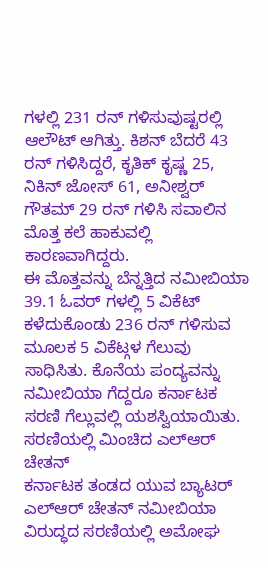ಗಳಲ್ಲಿ 231 ರನ್ ಗಳಿಸುವುಷ್ಟರಲ್ಲಿ ಆಲೌಟ್ ಆಗಿತ್ತು. ಕಿಶನ್ ಬೆದರೆ 43 ರನ್ ಗಳಿಸಿದ್ದರೆ, ಕೃತಿಕ್ ಕೃಷ್ಣ 25, ನಿಕಿನ್ ಜೋಸ್ 61, ಅನೀಶ್ವರ್ ಗೌತಮ್ 29 ರನ್ ಗಳಿಸಿ ಸವಾಲಿನ ಮೊತ್ತ ಕಲೆ ಹಾಕುವಲ್ಲಿ ಕಾರಣವಾಗಿದ್ದರು.
ಈ ಮೊತ್ತವನ್ನು ಬೆನ್ನತ್ತಿದ ನಮೀಬಿಯಾ 39.1 ಓವರ್ ಗಳಲ್ಲಿ 5 ವಿಕೆಟ್ ಕಳೆದುಕೊಂಡು 236 ರನ್ ಗಳಿಸುವ ಮೂಲಕ 5 ವಿಕೆಟ್ಗಳ ಗೆಲುವು ಸಾಧಿಸಿತು. ಕೊನೆಯ ಪಂದ್ಯವನ್ನು ನಮೀಬಿಯಾ ಗೆದ್ದರೂ ಕರ್ನಾಟಕ ಸರಣಿ ಗೆಲ್ಲುವಲ್ಲಿ ಯಶಸ್ವಿಯಾಯಿತು.
ಸರಣಿಯಲ್ಲಿ ಮಿಂಚಿದ ಎಲ್ಆರ್ ಚೇತನ್
ಕರ್ನಾಟಕ ತಂಡದ ಯುವ ಬ್ಯಾಟರ್ ಎಲ್ಆರ್ ಚೇತನ್ ನಮೀಬಿಯಾ ವಿರುದ್ಧದ ಸರಣಿಯಲ್ಲಿ ಅಮೋಘ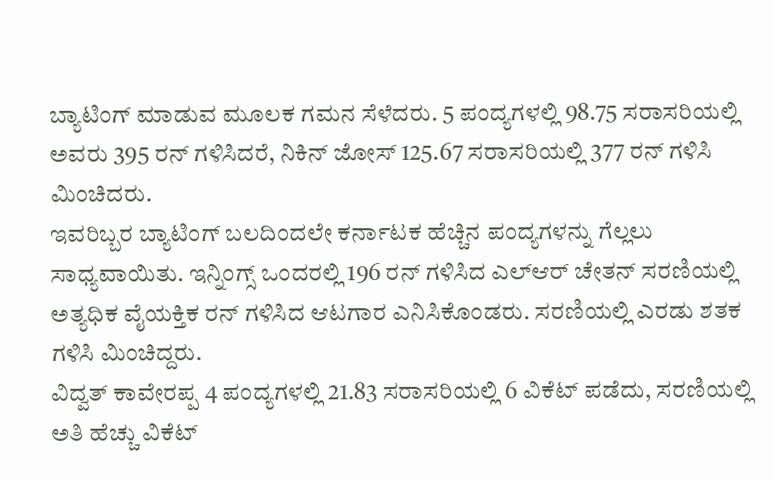ಬ್ಯಾಟಿಂಗ್ ಮಾಡುವ ಮೂಲಕ ಗಮನ ಸೆಳೆದರು. 5 ಪಂದ್ಯಗಳಲ್ಲಿ 98.75 ಸರಾಸರಿಯಲ್ಲಿ ಅವರು 395 ರನ್ ಗಳಿಸಿದರೆ, ನಿಕಿನ್ ಜೋಸ್ 125.67 ಸರಾಸರಿಯಲ್ಲಿ 377 ರನ್ ಗಳಿಸಿ ಮಿಂಚಿದರು.
ಇವರಿಬ್ಬರ ಬ್ಯಾಟಿಂಗ್ ಬಲದಿಂದಲೇ ಕರ್ನಾಟಕ ಹೆಚ್ಚಿನ ಪಂದ್ಯಗಳನ್ನು ಗೆಲ್ಲಲು ಸಾಧ್ಯವಾಯಿತು. ಇನ್ನಿಂಗ್ಸ್ ಒಂದರಲ್ಲಿ 196 ರನ್ ಗಳಿಸಿದ ಎಲ್ಆರ್ ಚೇತನ್ ಸರಣಿಯಲ್ಲಿ ಅತ್ಯಧಿಕ ವೈಯಕ್ತಿಕ ರನ್ ಗಳಿಸಿದ ಆಟಗಾರ ಎನಿಸಿಕೊಂಡರು. ಸರಣಿಯಲ್ಲಿ ಎರಡು ಶತಕ ಗಳಿಸಿ ಮಿಂಚಿದ್ದರು.
ವಿದ್ವತ್ ಕಾವೇರಪ್ಪ 4 ಪಂದ್ಯಗಳಲ್ಲಿ 21.83 ಸರಾಸರಿಯಲ್ಲಿ 6 ವಿಕೆಟ್ ಪಡೆದು, ಸರಣಿಯಲ್ಲಿ ಅತಿ ಹೆಚ್ಚು ವಿಕೆಟ್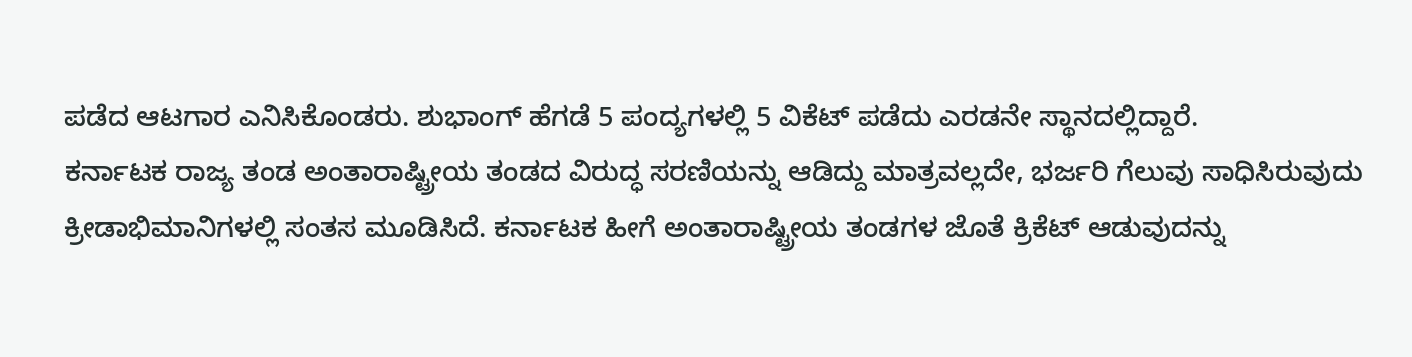ಪಡೆದ ಆಟಗಾರ ಎನಿಸಿಕೊಂಡರು. ಶುಭಾಂಗ್ ಹೆಗಡೆ 5 ಪಂದ್ಯಗಳಲ್ಲಿ 5 ವಿಕೆಟ್ ಪಡೆದು ಎರಡನೇ ಸ್ಥಾನದಲ್ಲಿದ್ದಾರೆ.
ಕರ್ನಾಟಕ ರಾಜ್ಯ ತಂಡ ಅಂತಾರಾಷ್ಟ್ರೀಯ ತಂಡದ ವಿರುದ್ಧ ಸರಣಿಯನ್ನು ಆಡಿದ್ದು ಮಾತ್ರವಲ್ಲದೇ, ಭರ್ಜರಿ ಗೆಲುವು ಸಾಧಿಸಿರುವುದು ಕ್ರೀಡಾಭಿಮಾನಿಗಳಲ್ಲಿ ಸಂತಸ ಮೂಡಿಸಿದೆ. ಕರ್ನಾಟಕ ಹೀಗೆ ಅಂತಾರಾಷ್ಟ್ರೀಯ ತಂಡಗಳ ಜೊತೆ ಕ್ರಿಕೆಟ್ ಆಡುವುದನ್ನು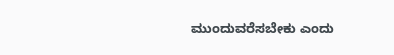ಮುಂದುವರೆಸಬೇಕು ಎಂದು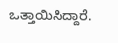ಒತ್ತಾಯಿಸಿದ್ದಾರೆ.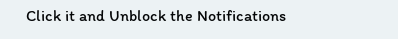Click it and Unblock the Notifications